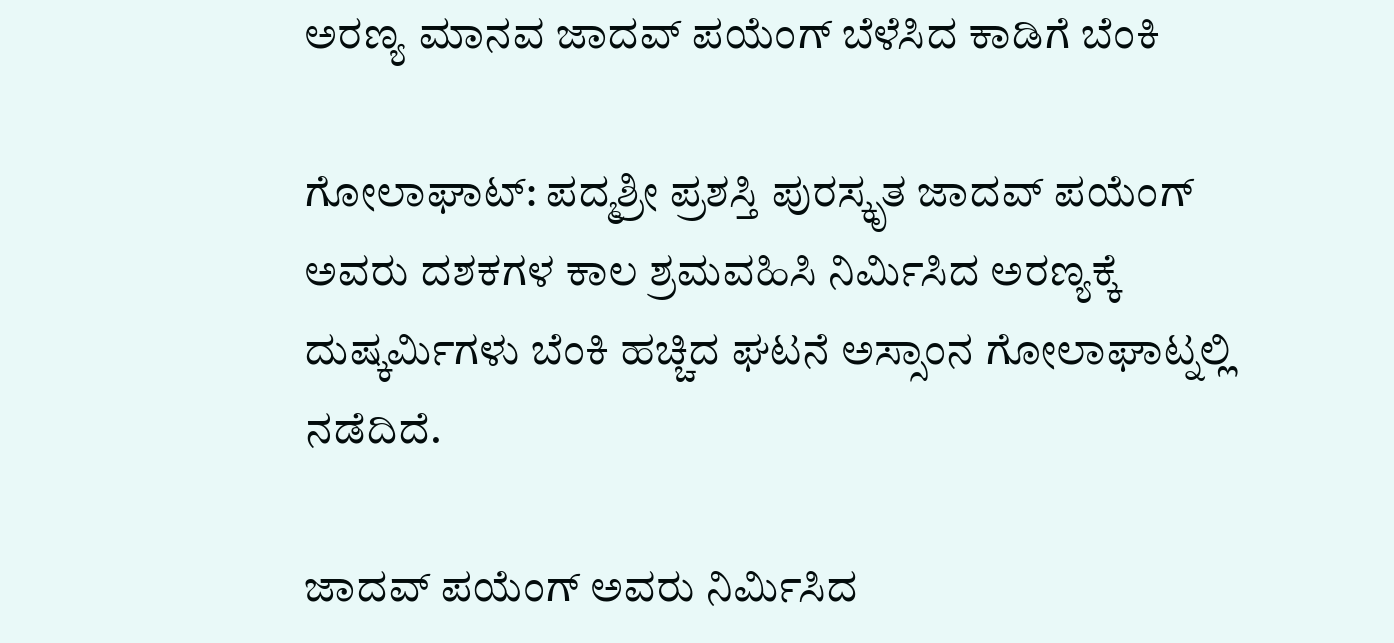ಅರಣ್ಯ ಮಾನವ ಜಾದವ್ ಪಯೆಂಗ್ ಬೆಳೆಸಿದ ಕಾಡಿಗೆ ಬೆಂಕಿ

ಗೋಲಾಘಾಟ್: ಪದ್ಮಶ್ರೀ ಪ್ರಶಸ್ತಿ ಪುರಸ್ಕೃತ ಜಾದವ್ ಪಯೆಂಗ್ ಅವರು ದಶಕಗಳ ಕಾಲ ಶ್ರಮವಹಿಸಿ ನಿರ್ಮಿಸಿದ ಅರಣ್ಯಕ್ಕೆ ದುಷ್ಕರ್ಮಿಗಳು ಬೆಂಕಿ ಹಚ್ಚಿದ ಘಟನೆ ಅಸ್ಸಾಂನ ಗೋಲಾಘಾಟ್ನಲ್ಲಿ ನಡೆದಿದೆ.

ಜಾದವ್ ಪಯೆಂಗ್ ಅವರು ನಿರ್ಮಿಸಿದ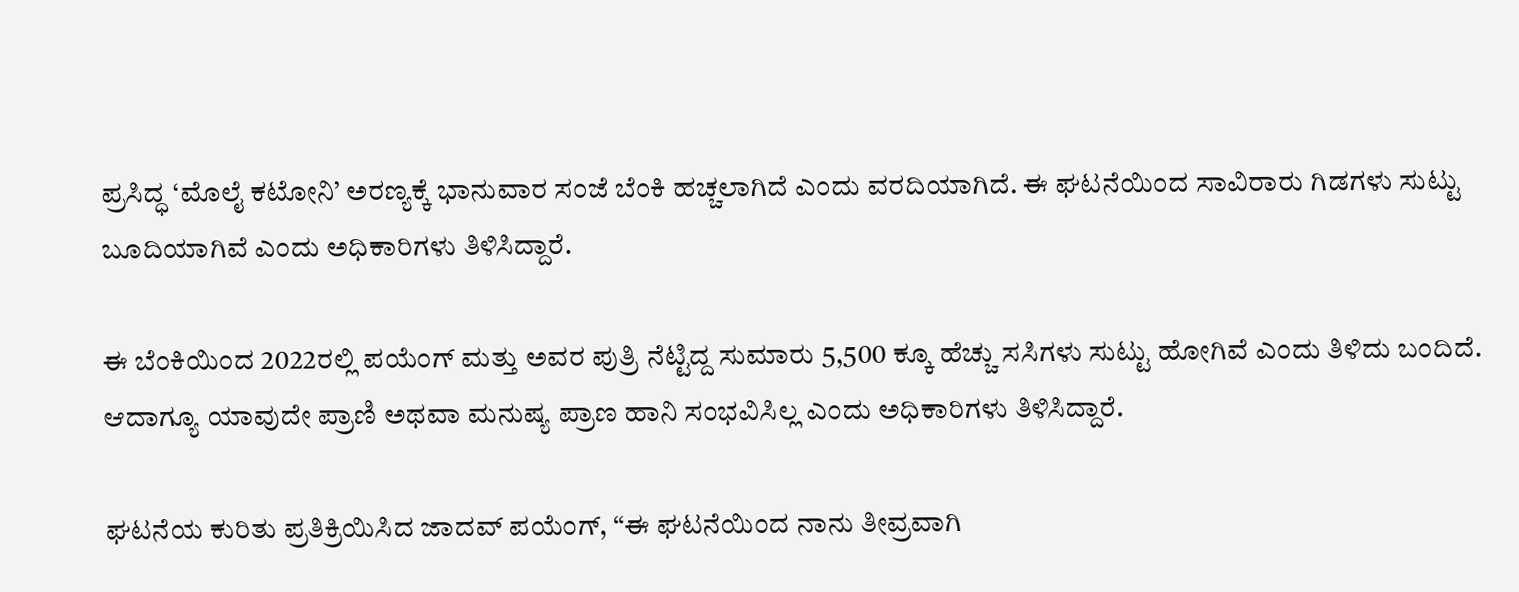ಪ್ರಸಿದ್ಧ ‘ಮೊಲೈ ಕಟೋನಿ’ ಅರಣ್ಯಕ್ಕೆ ಭಾನುವಾರ ಸಂಜೆ ಬೆಂಕಿ ಹಚ್ಚಲಾಗಿದೆ ಎಂದು ವರದಿಯಾಗಿದೆ. ಈ ಘಟನೆಯಿಂದ ಸಾವಿರಾರು ಗಿಡಗಳು ಸುಟ್ಟು ಬೂದಿಯಾಗಿವೆ ಎಂದು ಅಧಿಕಾರಿಗಳು ತಿಳಿಸಿದ್ದಾರೆ.

ಈ ಬೆಂಕಿಯಿಂದ 2022ರಲ್ಲಿ ಪಯೆಂಗ್ ಮತ್ತು ಅವರ ಪುತ್ರಿ ನೆಟ್ಟಿದ್ದ ಸುಮಾರು 5,500 ಕ್ಕೂ ಹೆಚ್ಚು ಸಸಿಗಳು ಸುಟ್ಟು ಹೋಗಿವೆ ಎಂದು ತಿಳಿದು ಬಂದಿದೆ. ಆದಾಗ್ಯೂ ಯಾವುದೇ ಪ್ರಾಣಿ ಅಥವಾ ಮನುಷ್ಯ ಪ್ರಾಣ ಹಾನಿ ಸಂಭವಿಸಿಲ್ಲ ಎಂದು ಅಧಿಕಾರಿಗಳು ತಿಳಿಸಿದ್ದಾರೆ.

ಘಟನೆಯ ಕುರಿತು ಪ್ರತಿಕ್ರಿಯಿಸಿದ ಜಾದವ್ ಪಯೆಂಗ್, “ಈ ಘಟನೆಯಿಂದ ನಾನು ತೀವ್ರವಾಗಿ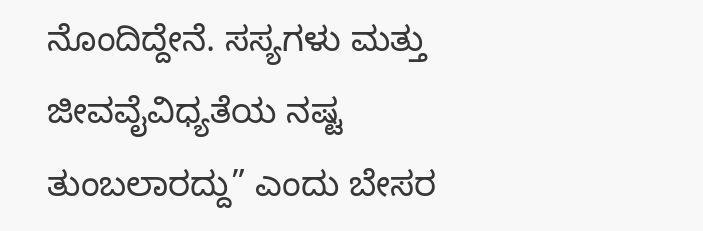ನೊಂದಿದ್ದೇನೆ. ಸಸ್ಯಗಳು ಮತ್ತು ಜೀವವೈವಿಧ್ಯತೆಯ ನಷ್ಟ ತುಂಬಲಾರದ್ದು” ಎಂದು ಬೇಸರ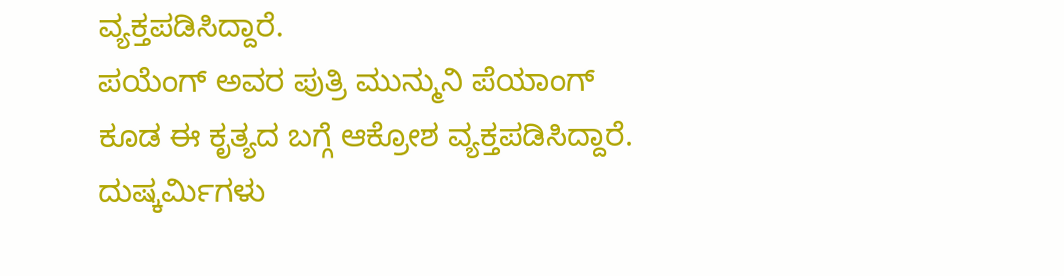ವ್ಯಕ್ತಪಡಿಸಿದ್ದಾರೆ.
ಪಯೆಂಗ್ ಅವರ ಪುತ್ರಿ ಮುನ್ಮುನಿ ಪೆಯಾಂಗ್ ಕೂಡ ಈ ಕೃತ್ಯದ ಬಗ್ಗೆ ಆಕ್ರೋಶ ವ್ಯಕ್ತಪಡಿಸಿದ್ದಾರೆ. ದುಷ್ಕರ್ಮಿಗಳು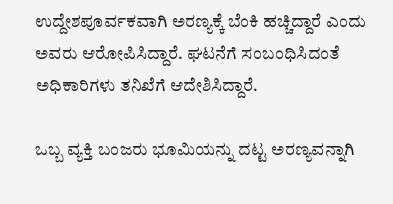ಉದ್ದೇಶಪೂರ್ವಕವಾಗಿ ಅರಣ್ಯಕ್ಕೆ ಬೆಂಕಿ ಹಚ್ಚಿದ್ದಾರೆ ಎಂದು ಅವರು ಆರೋಪಿಸಿದ್ದಾರೆ. ಘಟನೆಗೆ ಸಂಬಂಧಿಸಿದಂತೆ ಅಧಿಕಾರಿಗಳು ತನಿಖೆಗೆ ಆದೇಶಿಸಿದ್ದಾರೆ.

ಒಬ್ಬ ವ್ಯಕ್ತಿ ಬಂಜರು ಭೂಮಿಯನ್ನು ದಟ್ಟ ಅರಣ್ಯವನ್ನಾಗಿ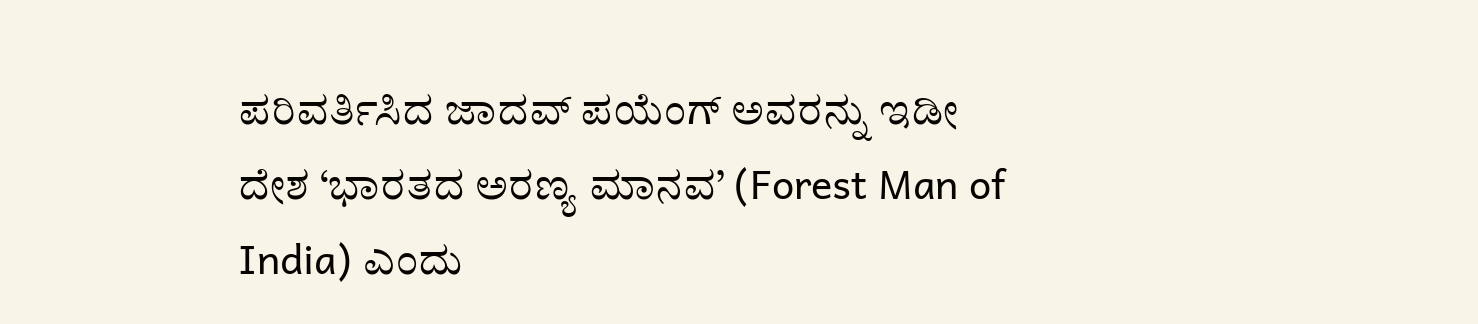ಪರಿವರ್ತಿಸಿದ ಜಾದವ್ ಪಯೆಂಗ್ ಅವರನ್ನು ಇಡೀ ದೇಶ ‘ಭಾರತದ ಅರಣ್ಯ ಮಾನವ’ (Forest Man of India) ಎಂದು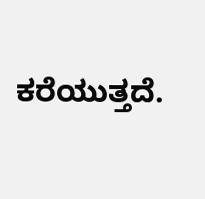ಕರೆಯುತ್ತದೆ.